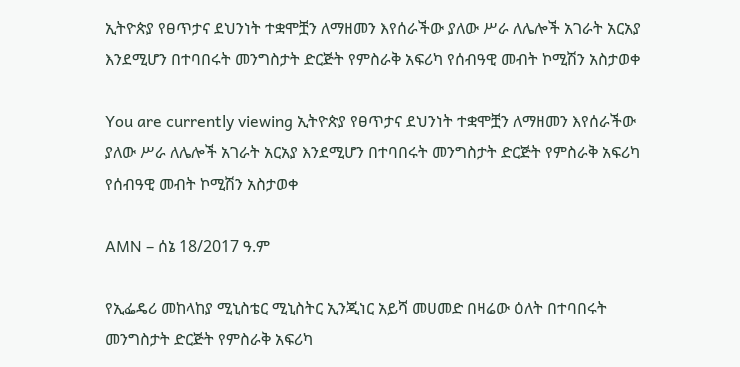ኢትዮጵያ የፀጥታና ደህንነት ተቋሞቿን ለማዘመን እየሰራችው ያለው ሥራ ለሌሎች አገራት አርአያ እንደሚሆን በተባበሩት መንግስታት ድርጅት የምስራቅ አፍሪካ የሰብዓዊ መብት ኮሚሽን አስታወቀ

You are currently viewing ኢትዮጵያ የፀጥታና ደህንነት ተቋሞቿን ለማዘመን እየሰራችው ያለው ሥራ ለሌሎች አገራት አርአያ እንደሚሆን በተባበሩት መንግስታት ድርጅት የምስራቅ አፍሪካ የሰብዓዊ መብት ኮሚሽን አስታወቀ

AMN – ሰኔ 18/2017 ዓ.ም

የኢፌዴሪ መከላከያ ሚኒስቴር ሚኒስትር ኢንጂነር አይሻ መሀመድ በዛሬው ዕለት በተባበሩት መንግስታት ድርጅት የምስራቅ አፍሪካ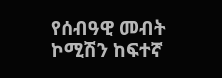የሰብዓዊ መብት ኮሚሽን ከፍተኛ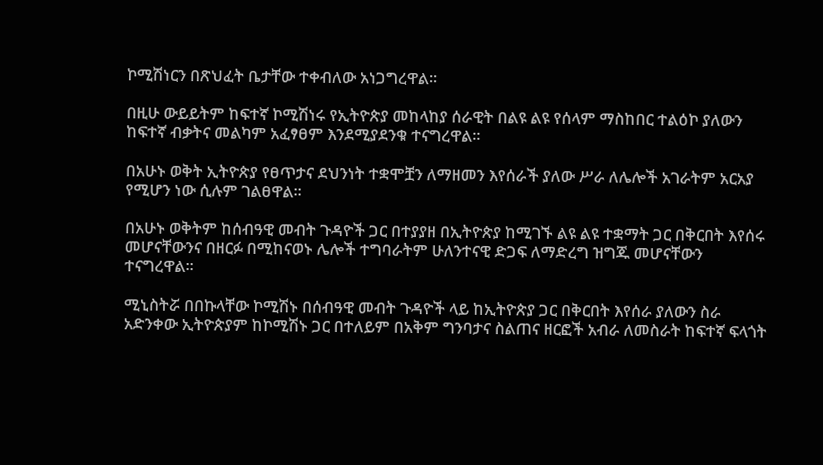ኮሚሽነርን በጽህፈት ቤታቸው ተቀብለው አነጋግረዋል፡፡

በዚሁ ውይይትም ከፍተኛ ኮሚሽነሩ የኢትዮጵያ መከላከያ ሰራዊት በልዩ ልዩ የሰላም ማስከበር ተልዕኮ ያለውን ከፍተኛ ብቃትና መልካም አፈፃፀም እንደሚያደንቁ ተናግረዋል።

በአሁኑ ወቅት ኢትዮጵያ የፀጥታና ደህንነት ተቋሞቿን ለማዘመን እየሰራች ያለው ሥራ ለሌሎች አገራትም አርአያ የሚሆን ነው ሲሉም ገልፀዋል፡፡

በአሁኑ ወቅትም ከሰብዓዊ መብት ጉዳዮች ጋር በተያያዘ በኢትዮጵያ ከሚገኙ ልዩ ልዩ ተቋማት ጋር በቅርበት እየሰሩ መሆናቸውንና በዘርፉ በሚከናወኑ ሌሎች ተግባራትም ሁለንተናዊ ድጋፍ ለማድረግ ዝግጁ መሆናቸውን ተናግረዋል፡፡

ሚኒስትሯ በበኩላቸው ኮሚሽኑ በሰብዓዊ መብት ጉዳዮች ላይ ከኢትዮጵያ ጋር በቅርበት እየሰራ ያለውን ስራ አድንቀው ኢትዮጵያም ከኮሚሽኑ ጋር በተለይም በአቅም ግንባታና ስልጠና ዘርፎች አብራ ለመስራት ከፍተኛ ፍላጎት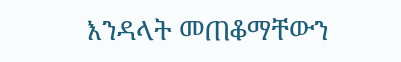እንዳላት መጠቆማቸውን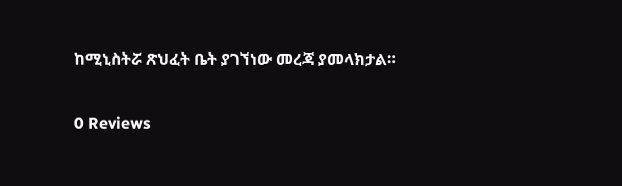ከሚኒስትሯ ጽህፈት ቤት ያገኘነው መረጃ ያመላክታል።

0 Reviews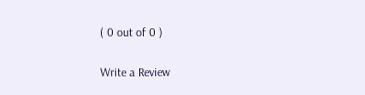( 0 out of 0 )

Write a Review